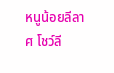หนูน้อยลีลาศ โชว์ลี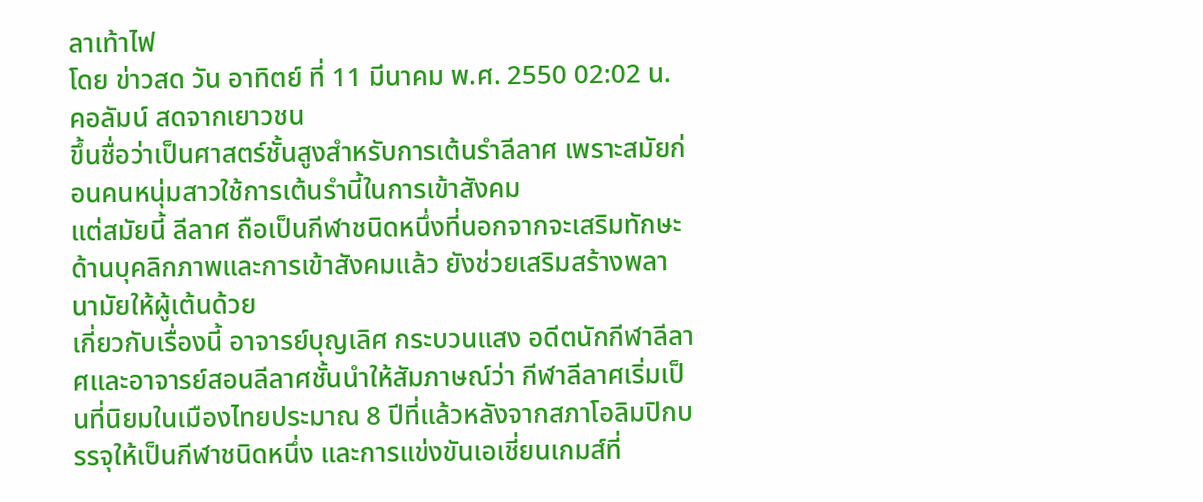ลาเท้าไฟ
โดย ข่าวสด วัน อาทิตย์ ที่ 11 มีนาคม พ.ศ. 2550 02:02 น.
คอลัมน์ สดจากเยาวชน
ขึ้นชื่อว่าเป็นศาสตร์ชั้นสูงสำหรับการเต้นรำลีลาศ เพราะสมัยก่อนคนหนุ่มสาวใช้การเต้นรำนี้ในการเข้าสังคม
แต่สมัยนี้ ลีลาศ ถือเป็นกีฬาชนิดหนึ่งที่นอกจากจะเสริมทักษะด้านบุคลิกภาพและการเข้าสังคมแล้ว ยังช่วยเสริมสร้างพลานามัยให้ผู้เต้นด้วย
เกี่ยวกับเรื่องนี้ อาจารย์บุญเลิศ กระบวนแสง อดีตนักกีฬาลีลาศและอาจารย์สอนลีลาศชั้นนำให้สัมภาษณ์ว่า กีฬาลีลาศเริ่มเป็นที่นิยมในเมืองไทยประมาณ 8 ปีที่แล้วหลังจากสภาโอลิมปิกบรรจุให้เป็นกีฬาชนิดหนึ่ง และการแข่งขันเอเชี่ยนเกมส์ที่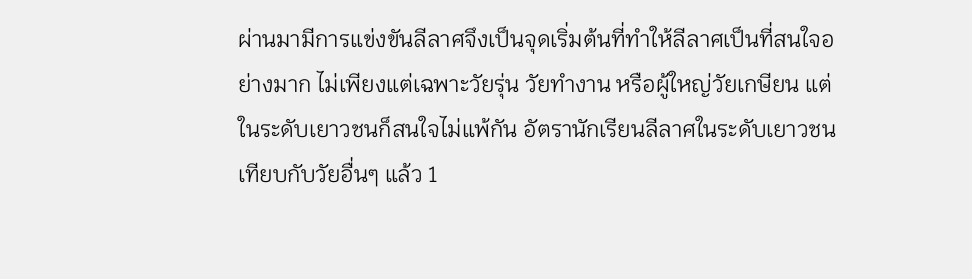ผ่านมามีการแข่งขันลีลาศจึงเป็นจุดเริ่มต้นที่ทำให้ลีลาศเป็นที่สนใจอย่างมาก ไม่เพียงแต่เฉพาะวัยรุ่น วัยทำงาน หรือผู้ใหญ่วัยเกษียน แต่ในระดับเยาวชนก็สนใจไม่แพ้กัน อัตรานักเรียนลีลาศในระดับเยาวชนเทียบกับวัยอื่นๆ แล้ว 1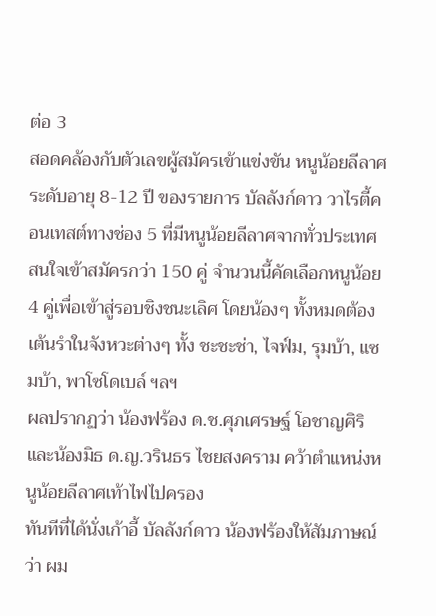ต่อ 3
สอดคล้องกับตัวเลขผู้สมัครเข้าแข่งขัน หนูน้อยลีลาศ ระดับอายุ 8-12 ปี ของรายการ บัลลังก์ดาว วาไรตี้คอนเทสต์ทางช่อง 5 ที่มีหนูน้อยลีลาศจากทั่วประเทศสนใจเข้าสมัครกว่า 150 คู่ จำนวนนี้คัดเลือกหนูน้อย 4 คู่เพื่อเข้าสู่รอบชิงชนะเลิศ โดยน้องๆ ทั้งหมดต้องเต้นรำในจังหวะต่างๆ ทั้ง ชะชะช่า, ไจฟ์ม, รุมบ้า, แซมบ้า, พาโซโดเบล์ ฯลฯ
ผลปรากฏว่า น้องฟร้อง ด.ช.ศุภเศรษฐ์ โอชาญศิริ และน้องมิธ ด.ญ.วรินธร ไชยสงคราม คว้าตำแหน่งหนูน้อยลีลาศเท้าไฟไปครอง
ทันทีที่ได้นั่งเก้าอี้ บัลลังก์ดาว น้องฟร้องให้สัมภาษณ์ว่า ผม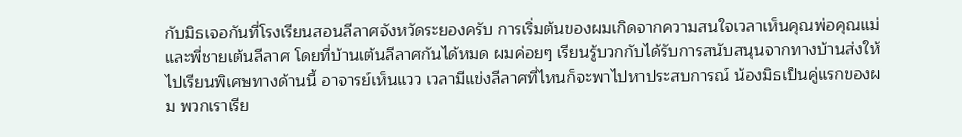กับมิธเจอกันที่โรงเรียนสอนลีลาศจังหวัดระยองครับ การเริ่มต้นของผมเกิดจากความสนใจเวลาเห็นคุณพ่อคุณแม่และพี่ชายเต้นลีลาศ โดยที่บ้านเต้นลีลาศกันได้หมด ผมค่อยๆ เรียนรู้บวกกับได้รับการสนับสนุนจากทางบ้านส่งให้ไปเรียนพิเศษทางด้านนี้ อาจารย์เห็นแวว เวลามีแข่งลีลาศที่ไหนก็จะพาไปหาประสบการณ์ น้องมิธเป็นคู่แรกของผม พวกเราเรีย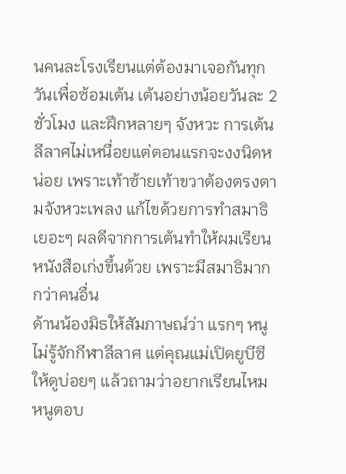นคนละโรงเรียนแต่ต้องมาเจอกันทุกวันเพื่อซ้อมเต้น เต้นอย่างน้อยวันละ 2 ชั่วโมง และฝึกหลายๆ จังหวะ การเต้นลีลาศไม่เหนื่อยแต่ตอนแรกจะงงนิดหน่อย เพราะเท้าซ้ายเท้าขวาต้องตรงตามจังหวะเพลง แก้ไขด้วยการทำสมาธิเยอะๆ ผลดีจากการเต้นทำให้ผมเรียนหนังสือเก่งขึ้นด้วย เพราะมีสมาธิมากกว่าคนอื่น
ด้านน้องมิธให้สัมภาษณ์ว่า แรกๆ หนูไม่รู้จักกีฬาลีลาศ แต่คุณแม่เปิดยูบีซีให้ดูบ่อยๆ แล้วถามว่าอยากเรียนไหม หนูตอบ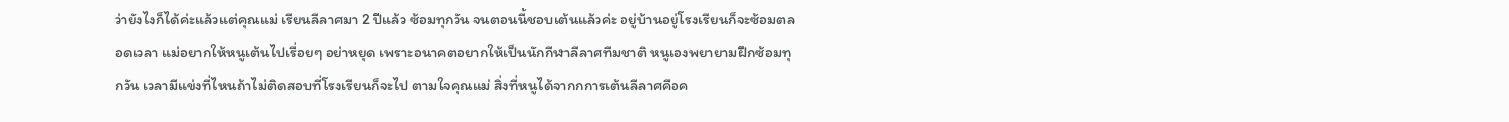ว่ายังไงก็ได้ค่ะแล้วแต่คุณแม่ เรียนลีลาศมา 2 ปีแล้ว ซ้อมทุกวัน จนตอนนี้ชอบเต้นแล้วค่ะ อยู่บ้านอยู่โรงเรียนก็จะซ้อมตลอดเวลา แม่อยากให้หนูเต้นไปเรื่อยๆ อย่าหยุด เพราะอนาคตอยากให้เป็นนักกีฬาลีลาศทีมชาติ หนูเองพยายามฝึกซ้อมทุกวัน เวลามีแข่งที่ไหนถ้าไม่ติดสอบที่โรงเรียนก็จะไป ตามใจคุณแม่ สิ่งที่หนูได้จากกการเต้นลีลาศคือค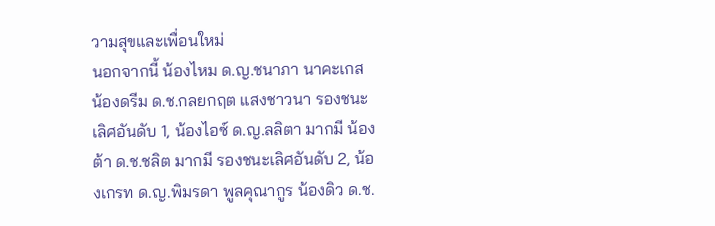วามสุขและเพื่อนใหม่
นอกจากนี้ น้องไหม ด.ญ.ชนาภา นาคะเกส น้องดรีม ด.ช.กลยกฤต แสงชาวนา รองชนะเลิศอันดับ 1, น้องไอซ์ ด.ญ.ลลิตา มากมี น้องต้า ด.ช.ชลิต มากมี รองชนะเลิศอันดับ 2, น้องเกรท ด.ญ.พิมรดา พูลคุณากูร น้องดิว ด.ช.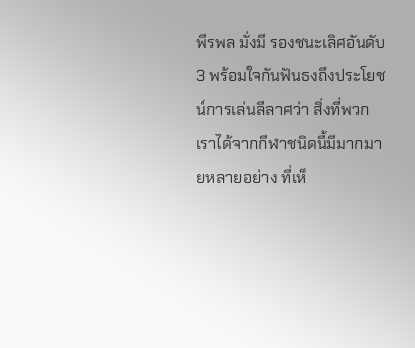พีรพล มั่งมี รองชนะเลิศอันดับ 3 พร้อมใจกันฟันธงถึงประโยชน์การเล่นลีลาศว่า สิ่งที่พวกเราได้จากกีฬาชนิดนี้มีมากมายหลายอย่าง ที่เห็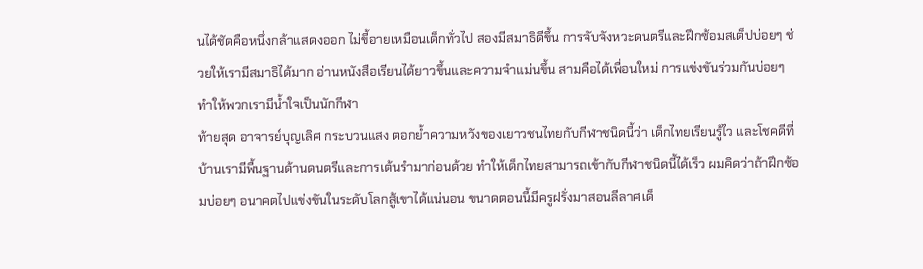นได้ชัดคือหนึ่งกล้าแสดงออก ไม่ขี้อายเหมือนเด็กทั่วไป สองมีสมาธิดีขึ้น การจับจังหวะดนตรีและฝึกซ้อมสเต็ปบ่อยๆ ช่วยให้เรามีสมาธิได้มาก อ่านหนังสือเรียนได้ยาวขึ้นและความจำแม่นขึ้น สามคือได้เพื่อนใหม่ การแข่งขันร่วมกันบ่อยๆ ทำให้พวกเรามีน้ำใจเป็นนักกีฬา
ท้ายสุด อาจารย์บุญเลิศ กระบวนแสง ตอกย้ำความหวังของเยาวชนไทยกับกีฬาชนิดนี้ว่า เด็กไทยเรียนรู้ไว และโชคดีที่บ้านเรามีพื้นฐานด้านดนตรีและการเต้นรำมาก่อนด้วย ทำให้เด็กไทยสามารถเข้ากับกีฬาชนิดนี้ได้เร็ว ผมคิดว่าถ้าฝึกซ้อมบ่อยๆ อนาคตไปแข่งขันในระดับโลกสู้เขาได้แน่นอน ขนาดตอนนี้มีครูฝรั่งมาสอนลีลาศเด็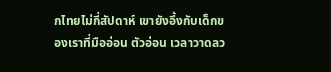กไทยไม่กี่สัปดาห์ เขายังอึ้งกับเด็กของเราที่มืออ่อน ตัวอ่อน เวลาวาดลว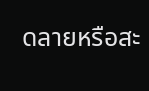ดลายหรือสะ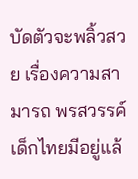บัดตัวจะพลิ้วสวย เรื่องความสามารถ พรสวรรค์เด็กไทยมีอยู่แล้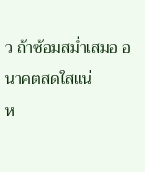ว ถ้าซ้อมสม่ำเสมอ อนาคตสดใสแน่
ห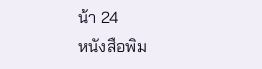น้า 24
หนังสือพิม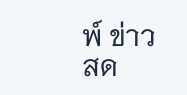พ์ ข่าวสด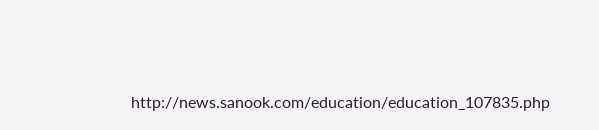http://news.sanook.com/education/education_107835.php